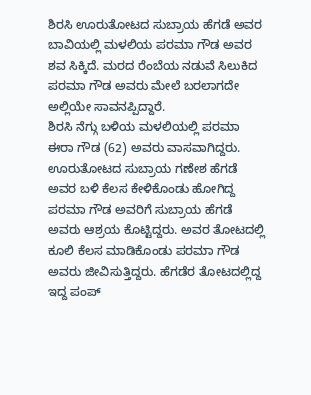ಶಿರಸಿ ಊರುತೋಟದ ಸುಬ್ರಾಯ ಹೆಗಡೆ ಅವರ ಬಾವಿಯಲ್ಲಿ ಮಳಲಿಯ ಪರಮಾ ಗೌಡ ಅವರ ಶವ ಸಿಕ್ಕಿದೆ. ಮರದ ರೆಂಬೆಯ ನಡುವೆ ಸಿಲುಕಿದ ಪರಮಾ ಗೌಡ ಅವರು ಮೇಲೆ ಬರಲಾಗದೇ ಅಲ್ಲಿಯೇ ಸಾವನಪ್ಪಿದ್ದಾರೆ.
ಶಿರಸಿ ನೆಗ್ಗು ಬಳಿಯ ಮಳಲಿಯಲ್ಲಿ ಪರಮಾ ಈರಾ ಗೌಡ (62) ಅವರು ವಾಸವಾಗಿದ್ದರು. ಊರುತೋಟದ ಸುಬ್ರಾಯ ಗಣೇಶ ಹೆಗಡೆ ಅವರ ಬಳಿ ಕೆಲಸ ಕೇಳಿಕೊಂಡು ಹೋಗಿದ್ದ ಪರಮಾ ಗೌಡ ಅವರಿಗೆ ಸುಬ್ರಾಯ ಹೆಗಡೆ ಅವರು ಆಶ್ರಯ ಕೊಟ್ಟಿದ್ದರು. ಅವರ ತೋಟದಲ್ಲಿ ಕೂಲಿ ಕೆಲಸ ಮಾಡಿಕೊಂಡು ಪರಮಾ ಗೌಡ ಅವರು ಜೀವಿಸುತ್ತಿದ್ದರು. ಹೆಗಡೆರ ತೋಟದಲ್ಲಿದ್ದ ಇದ್ದ ಪಂಪ್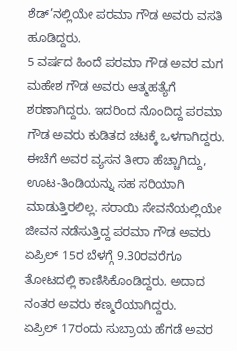ಶೆಡ್’ನಲ್ಲಿಯೇ ಪರಮಾ ಗೌಡ ಅವರು ವಸತಿ ಹೂಡಿದ್ದರು.
5 ವರ್ಷದ ಹಿಂದೆ ಪರಮಾ ಗೌಡ ಅವರ ಮಗ ಮಹೇಶ ಗೌಡ ಅವರು ಆತ್ಮಹತ್ಯೆಗೆ ಶರಣಾಗಿದ್ದರು. ಇದರಿಂದ ನೊಂದಿದ್ದ ಪರಮಾ ಗೌಡ ಅವರು ಕುಡಿತದ ಚಟಕ್ಕೆ ಒಳಗಾಗಿದ್ದರು. ಈಚೆಗೆ ಅವರ ವ್ಯಸನ ತೀರಾ ಹೆಚ್ಚಾಗಿದ್ದು, ಊಟ-ತಿಂಡಿಯನ್ನು ಸಹ ಸರಿಯಾಗಿ ಮಾಡುತ್ತಿರಲಿಲ್ಲ. ಸರಾಯಿ ಸೇವನೆಯಲ್ಲಿಯೇ ಜೀವನ ನಡೆಸುತ್ತಿದ್ದ ಪರಮಾ ಗೌಡ ಅವರು ಏಪ್ರಿಲ್ 15ರ ಬೆಳಗ್ಗೆ 9.30ರವರೆಗೂ ತೋಟದಲ್ಲಿ ಕಾಣಿಸಿಕೊಂಡಿದ್ದರು. ಅದಾದ ನಂತರ ಅವರು ಕಣ್ಮರೆಯಾಗಿದ್ದರು.
ಏಪ್ರಿಲ್ 17ರಂದು ಸುಬ್ರಾಯ ಹೆಗಡೆ ಅವರ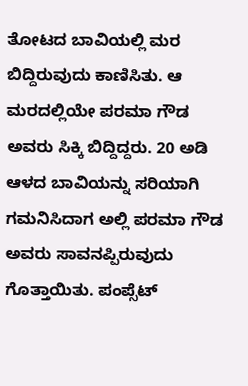ತೋಟದ ಬಾವಿಯಲ್ಲಿ ಮರ ಬಿದ್ದಿರುವುದು ಕಾಣಿಸಿತು. ಆ ಮರದಲ್ಲಿಯೇ ಪರಮಾ ಗೌಡ ಅವರು ಸಿಕ್ಕಿ ಬಿದ್ದಿದ್ದರು. 20 ಅಡಿ ಆಳದ ಬಾವಿಯನ್ನು ಸರಿಯಾಗಿ ಗಮನಿಸಿದಾಗ ಅಲ್ಲಿ ಪರಮಾ ಗೌಡ ಅವರು ಸಾವನಪ್ಪಿರುವುದು ಗೊತ್ತಾಯಿತು. ಪಂಪ್ಸೆಟ್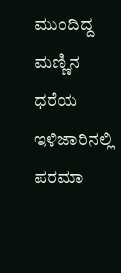ಮುಂದಿದ್ದ ಮಣ್ಣಿನ ಧರೆಯ ಇಳಿಜಾರಿನಲ್ಲಿ ಪರಮಾ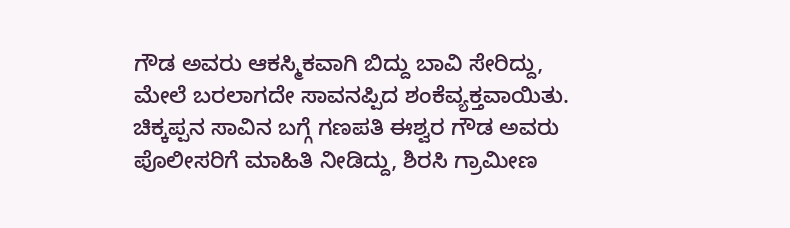ಗೌಡ ಅವರು ಆಕಸ್ಮಿಕವಾಗಿ ಬಿದ್ದು ಬಾವಿ ಸೇರಿದ್ದು, ಮೇಲೆ ಬರಲಾಗದೇ ಸಾವನಪ್ಪಿದ ಶಂಕೆವ್ಯಕ್ತವಾಯಿತು. ಚಿಕ್ಕಪ್ಪನ ಸಾವಿನ ಬಗ್ಗೆ ಗಣಪತಿ ಈಶ್ವರ ಗೌಡ ಅವರು ಪೊಲೀಸರಿಗೆ ಮಾಹಿತಿ ನೀಡಿದ್ದು, ಶಿರಸಿ ಗ್ರಾಮೀಣ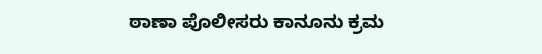ಠಾಣಾ ಪೊಲೀಸರು ಕಾನೂನು ಕ್ರಮ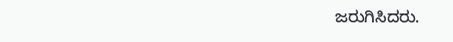ಜರುಗಿಸಿದರು.